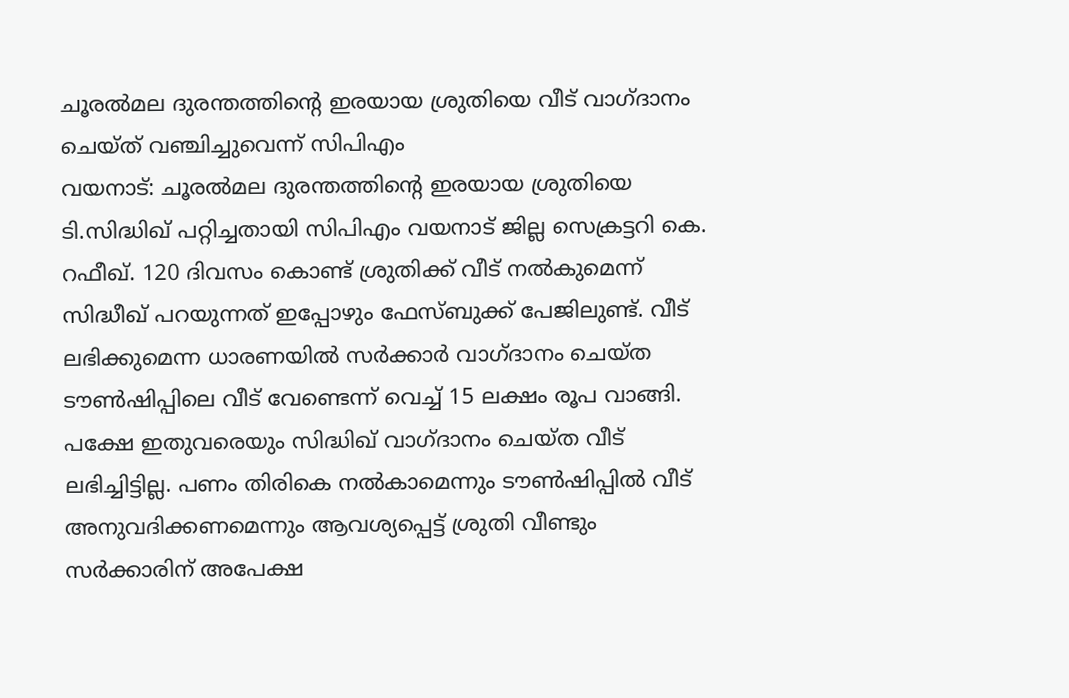ചൂരൽമല ദുരന്തത്തിന്റെ ഇരയായ ശ്രുതിയെ വീട് വാഗ്ദാനം ചെയ്ത് വഞ്ചിച്ചുവെന്ന് സിപിഎം
വയനാട്: ചൂരൽമല ദുരന്തത്തിന്റെ ഇരയായ ശ്രുതിയെ ടി.സിദ്ധിഖ് പറ്റിച്ചതായി സിപിഎം വയനാട് ജില്ല സെക്രട്ടറി കെ. റഫീഖ്. 120 ദിവസം കൊണ്ട് ശ്രുതിക്ക് വീട് നൽകുമെന്ന് സിദ്ധീഖ് പറയുന്നത് ഇപ്പോഴും ഫേസ്ബുക്ക് പേജിലുണ്ട്. വീട് ലഭിക്കുമെന്ന ധാരണയിൽ സർക്കാർ വാഗ്ദാനം ചെയ്ത ടൗൺഷിപ്പിലെ വീട് വേണ്ടെന്ന് വെച്ച് 15 ലക്ഷം രൂപ വാങ്ങി.
പക്ഷേ ഇതുവരെയും സിദ്ധിഖ് വാഗ്ദാനം ചെയ്ത വീട് ലഭിച്ചിട്ടില്ല. പണം തിരികെ നൽകാമെന്നും ടൗൺഷിപ്പിൽ വീട് അനുവദിക്കണമെന്നും ആവശ്യപ്പെട്ട് ശ്രുതി വീണ്ടും സർക്കാരിന് അപേക്ഷ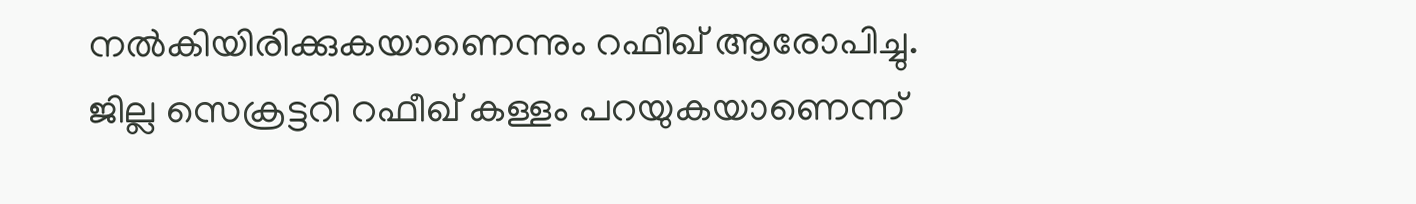നൽകിയിരിക്കുകയാണെന്നും റഫീഖ് ആരോപിച്ചു.
ജില്ല സെക്രട്ടറി റഫീഖ് കള്ളം പറയുകയാണെന്ന്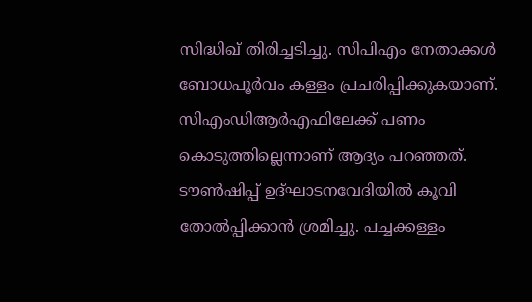സിദ്ധിഖ് തിരിച്ചടിച്ചു. സിപിഎം നേതാക്കൾ ബോധപൂർവം കള്ളം പ്രചരിപ്പിക്കുകയാണ്. സിഎംഡിആർഎഫിലേക്ക് പണം കൊടുത്തില്ലെന്നാണ് ആദ്യം പറഞ്ഞത്. ടൗൺഷിപ്പ് ഉദ്ഘാടനവേദിയിൽ കൂവി തോൽപ്പിക്കാൻ ശ്രമിച്ചു. പച്ചക്കള്ളം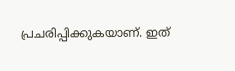പ്രചരിപ്പിക്കുകയാണ്. ഇത്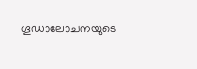ഗൂഡാലോചനയുടെ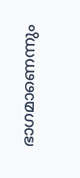ഭാഗമാണെന്നും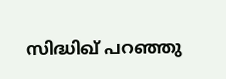സിദ്ധിഖ് പറഞ്ഞു